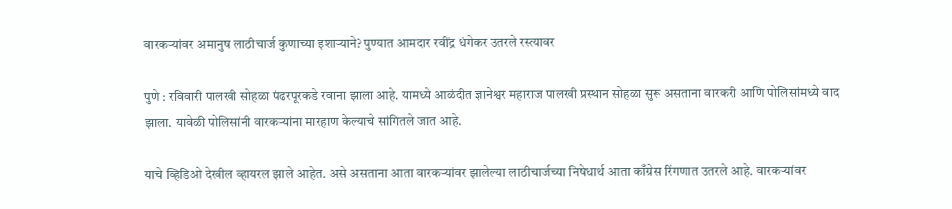वारकऱ्यांवर अमानुष लाठीचार्ज कुणाच्या इशाऱ्याने? पुण्यात आमदार रवींद्र धंगेकर उतरले रस्त्यावर

पुणे : रविवारी पालखी सोहळा पंढरपूरकडे रवाना झाला आहे. यामध्ये आळंदीत ज्ञानेश्वर महाराज पालखी प्रस्थान सोहळा सुरू असताना वारकरी आणि पोलिसांमध्ये वाद झाला. यावेळी पोलिसांनी वारकऱ्यांना मारहाण केल्याचे सांगितले जात आहे.

याचे व्हिडिओ देखील व्हायरल झाले आहेत. असे असताना आता वारकऱ्यांवर झालेल्या लाठीचार्जच्या निषेधार्थ आता काँग्रेस रिंगणात उतरले आहे. वारकऱ्यांवर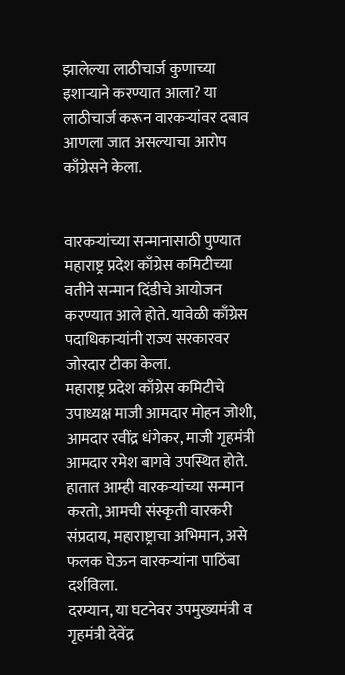झालेल्या लाठीचार्ज कुणाच्या इशाऱ्याने करण्यात आला? या लाठीचार्ज करून वारकऱ्यांवर दबाव आणला जात असल्याचा आरोप काँग्रेसने केला.


वारकऱ्यांच्या सन्मानासाठी पुण्यात महाराष्ट्र प्रदेश काँग्रेस कमिटीच्या वतीने सन्मान दिंडीचे आयोजन करण्यात आले होते. यावेळी काँग्रेस पदाधिकाऱ्यांनी राज्य सरकारवर जोरदार टीका केला.
महाराष्ट्र प्रदेश काँग्रेस कमिटीचे उपाध्यक्ष माजी आमदार मोहन जोशी, आमदार रवींद्र धंगेकर, माजी गृहमंत्री आमदार रमेश बागवे उपस्थित होते. हातात आम्ही वारकऱ्यांच्या सन्मान करतो, आमची संस्कृती वारकरी संप्रदाय, महाराष्ट्राचा अभिमान, असे फलक घेऊन वारकऱ्यांना पाठिंबा दर्शविला.
दरम्यान, या घटनेवर उपमुख्यमंत्री व गृहमंत्री देवेंद्र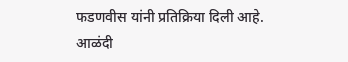फडणवीस यांनी प्रतिक्रिया दिली आहे. आळंदी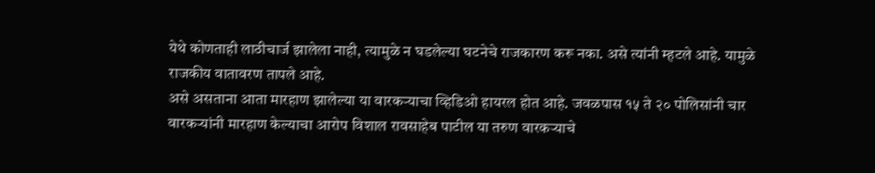येथे कोणताही लाठीचार्ज झालेला नाही, त्यामुळे न घडलेल्या घटनेचे राजकारण करू नका. असे त्यांनी म्हटले आहे. यामुळे राजकीय वातावरण तापले आहे.
असे असताना आता मारहाण झालेल्या या वारकऱ्याचा व्हिडिओ हायरल होत आहे. जवळपास १५ ते २० पोलिसांनी चार वारकऱ्यांनी मारहाण केल्याचा आरोप विशाल रावसाहेब पाटील या तरुण वारकऱ्याचे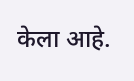केला आहे.